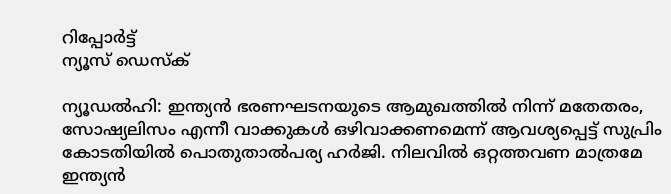റിപ്പോര്‍ട്ട്
ന്യൂസ് ഡെസ്ക്

ന്യൂഡല്‍ഹി: ഇന്ത്യന്‍ ഭരണഘടനയുടെ ആമുഖത്തില്‍ നിന്ന് മതേതരം, സോഷ്യലിസം എന്നീ വാക്കുകള്‍ ഒഴിവാക്കണമെന്ന് ആവശ്യപ്പെട്ട് സുപ്രിം കോടതിയില്‍ പൊതുതാല്‍പര്യ ഹര്‍ജി. നിലവില്‍ ഒറ്റത്തവണ മാത്രമേ ഇന്ത്യന്‍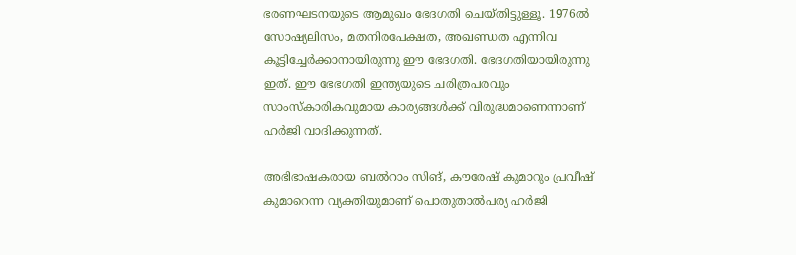ഭരണഘടനയുടെ ആമുഖം ഭേദഗതി ചെയ്തിട്ടുള്ളൂ. 1976ല്‍ സോഷ്യലിസം, മതനിരപേക്ഷത, അഖണ്ഡത എന്നിവ കൂട്ടിച്ചേര്‍ക്കാനായിരുന്നു ഈ ഭേദഗതി. ഭേദഗതിയായിരുന്നു ഇത്. ഈ ഭേഭഗതി ഇന്ത്യയുടെ ചരിത്രപരവും സാംസ്‌കാരികവുമായ കാര്യങ്ങള്‍ക്ക് വിരുദ്ധമാണെന്നാണ് ഹര്‍ജി വാദിക്കുന്നത്.

അഭിഭാഷകരായ ബല്‍റാം സിങ്, കൗരേഷ് കുമാറും പ്രവീഷ് കുമാറെന്ന വ്യക്തിയുമാണ് പൊതുതാല്‍പര്യ ഹര്‍ജി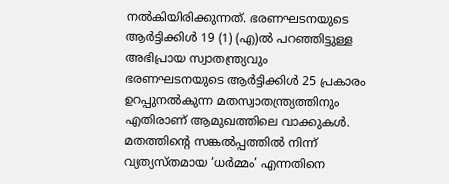നല്‍കിയിരിക്കുന്നത്. ഭരണഘടനയുടെ ആര്‍ട്ടിക്കിള്‍ 19 (1) (എ)ല്‍ പറഞ്ഞിട്ടുള്ള അഭിപ്രായ സ്വാതന്ത്ര്യവും ഭരണഘടനയുടെ ആര്‍ട്ടിക്കിള്‍ 25 പ്രകാരം ഉറപ്പുനല്‍കുന്ന മതസ്വാതന്ത്ര്യത്തിനും എതിരാണ് ആമുഖത്തിലെ വാക്കുകള്‍. മതത്തിന്റെ സങ്കല്‍പ്പത്തില്‍ നിന്ന് വ്യത്യസ്തമായ ‘ധര്‍മ്മം’ എന്നതിനെ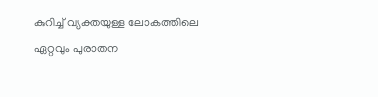കുറിച്ച് വ്യക്തയുള്ള ലോകത്തിലെ ഏറ്റവും പുരാതന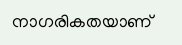നാഗരികതയാണ്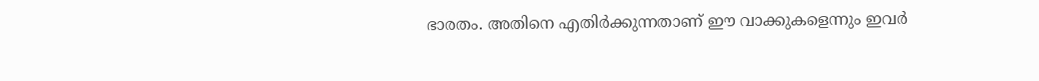ഭാരതം. അതിനെ എതിര്‍ക്കുന്നതാണ് ഈ വാക്കുകളെന്നും ഇവര്‍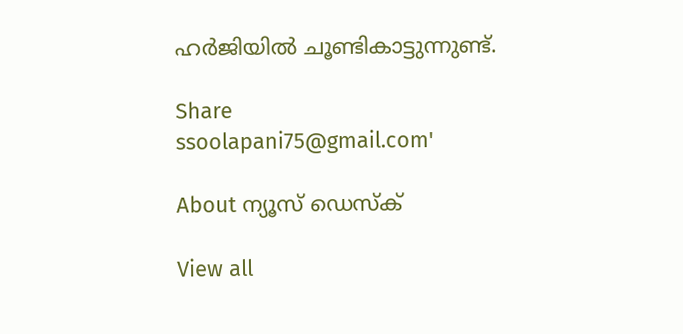ഹര്‍ജിയില്‍ ചൂണ്ടികാട്ടുന്നുണ്ട്.

Share
ssoolapani75@gmail.com'

About ന്യൂസ് ഡെസ്ക്

View all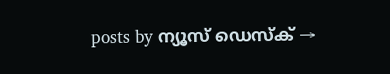posts by ന്യൂസ് ഡെസ്ക് →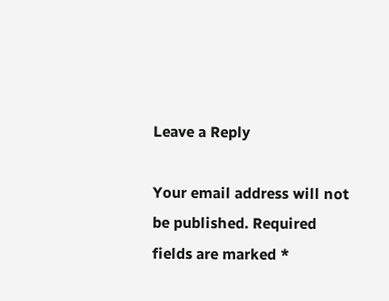Leave a Reply

Your email address will not be published. Required fields are marked *